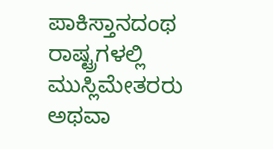ಪಾಕಿಸ್ತಾನದಂಥ ರಾಷ್ಟ್ರಗಳಲ್ಲಿ ಮುಸ್ಲಿಮೇತರರು ಅಥವಾ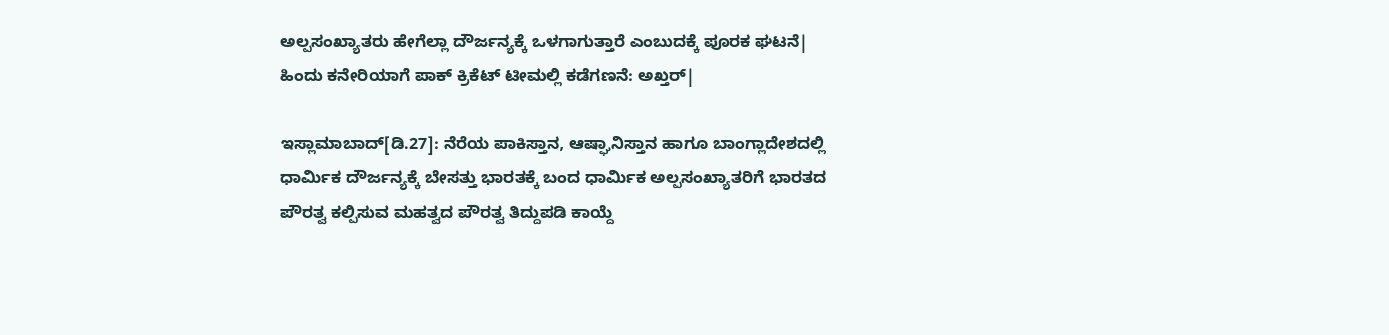ಅಲ್ಪಸಂಖ್ಯಾತರು ಹೇಗೆಲ್ಲಾ ದೌರ್ಜನ್ಯಕ್ಕೆ ಒಳಗಾಗುತ್ತಾರೆ ಎಂಬುದಕ್ಕೆ ಪೂರಕ ಘಟನೆ| ಹಿಂದು ಕನೇರಿಯಾಗೆ ಪಾಕ್‌ ಕ್ರಿಕೆಟ್‌ ಟೀಮಲ್ಲಿ ಕಡೆಗಣನೆ: ಅಖ್ತರ್‌|

ಇಸ್ಲಾಮಾಬಾದ್‌[ಡಿ.27]: ನೆರೆಯ ಪಾಕಿಸ್ತಾನ, ಆಷ್ಘಾನಿಸ್ತಾನ ಹಾಗೂ ಬಾಂಗ್ಲಾದೇಶದಲ್ಲಿ ಧಾರ್ಮಿಕ ದೌರ್ಜನ್ಯಕ್ಕೆ ಬೇಸತ್ತು ಭಾರತಕ್ಕೆ ಬಂದ ಧಾರ್ಮಿಕ ಅಲ್ಪಸಂಖ್ಯಾತರಿಗೆ ಭಾರತದ ಪೌರತ್ವ ಕಲ್ಪಿಸುವ ಮಹತ್ವದ ಪೌರತ್ವ ತಿದ್ದುಪಡಿ ಕಾಯ್ದೆ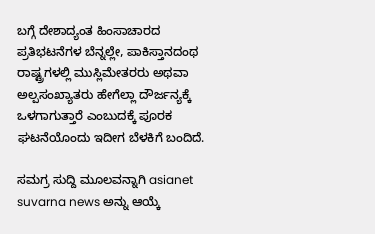ಬಗ್ಗೆ ದೇಶಾದ್ಯಂತ ಹಿಂಸಾಚಾರದ ಪ್ರತಿಭಟನೆಗಳ ಬೆನ್ನಲ್ಲೇ, ಪಾಕಿಸ್ತಾನದಂಥ ರಾಷ್ಟ್ರಗಳಲ್ಲಿ ಮುಸ್ಲಿಮೇತರರು ಅಥವಾ ಅಲ್ಪಸಂಖ್ಯಾತರು ಹೇಗೆಲ್ಲಾ ದೌರ್ಜನ್ಯಕ್ಕೆ ಒಳಗಾಗುತ್ತಾರೆ ಎಂಬುದಕ್ಕೆ ಪೂರಕ ಘಟನೆಯೊಂದು ಇದೀಗ ಬೆಳಕಿಗೆ ಬಂದಿದೆ.

ಸಮಗ್ರ ಸುದ್ದಿ ಮೂಲವನ್ನಾಗಿ asianet suvarna news ಅನ್ನು ಆಯ್ಕೆ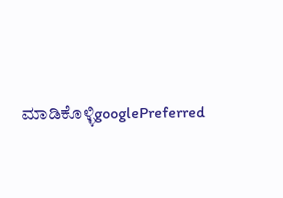ಮಾಡಿಕೊಳ್ಳಿgooglePreferred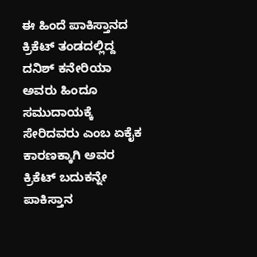ಈ ಹಿಂದೆ ಪಾಕಿಸ್ತಾನದ ಕ್ರಿಕೆಟ್‌ ತಂಡದಲ್ಲಿದ್ದ ದನಿಶ್‌ ಕನೇರಿಯಾ ಅವರು ಹಿಂದೂ ಸಮುದಾಯಕ್ಕೆ ಸೇರಿದವರು ಎಂಬ ಏಕೈಕ ಕಾರಣಕ್ಕಾಗಿ ಅವರ ಕ್ರಿಕೆಟ್‌ ಬದುಕನ್ನೇ ಪಾಕಿಸ್ತಾನ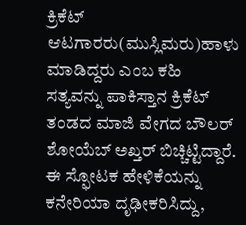ಕ್ರಿಕೆಟ್‌ ಆಟಗಾರರು(ಮುಸ್ಲಿಮರು)ಹಾಳು ಮಾಡಿದ್ದರು ಎಂಬ ಕಹಿ ಸತ್ಯವನ್ನು ಪಾಕಿಸ್ತಾನ ಕ್ರಿಕೆಟ್‌ ತಂಡದ ಮಾಜಿ ವೇಗದ ಬೌಲರ್‌ ಶೋಯೆಬ್‌ ಅಖ್ತರ್‌ ಬಿಚ್ಚಿಟ್ಟಿದ್ದಾರೆ. ಈ ಸ್ಫೋಟಕ ಹೇಳಿಕೆಯನ್ನು ಕನೇರಿಯಾ ದೃಢೀಕರಿಸಿದ್ದು,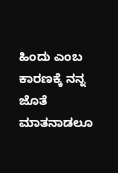ಹಿಂದು ಎಂಬ ಕಾರಣಕ್ಕೆ ನನ್ನ ಜೊತೆ ಮಾತನಾಡಲೂ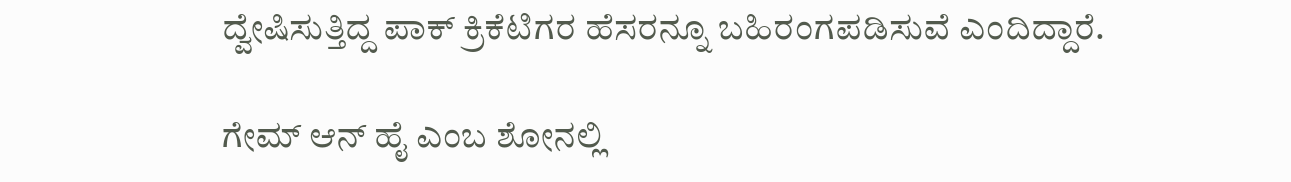ದ್ವೇಷಿಸುತ್ತಿದ್ದ ಪಾಕ್‌ ಕ್ರಿಕೆಟಿಗರ ಹೆಸರನ್ನೂ ಬಹಿರಂಗಪಡಿಸುವೆ ಎಂದಿದ್ದಾರೆ.

ಗೇಮ್‌ ಆನ್‌ ಹೈ ಎಂಬ ಶೋನಲ್ಲಿ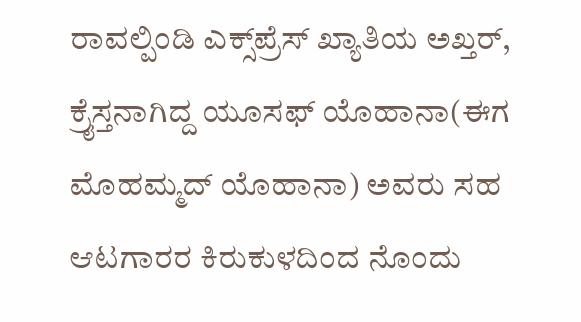ರಾವಲ್ಪಿಂಡಿ ಎಕ್ಸ್‌ಪ್ರೆಸ್‌ ಖ್ಯಾತಿಯ ಅಖ್ತರ್‌, ಕ್ರೈಸ್ತನಾಗಿದ್ದ ಯೂಸಫ್‌ ಯೊಹಾನಾ(ಈಗ ಮೊಹಮ್ಮದ್‌ ಯೊಹಾನಾ) ಅವರು ಸಹ ಆಟಗಾರರ ಕಿರುಕುಳದಿಂದ ನೊಂದು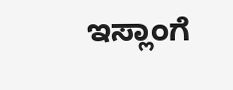ಇಸ್ಲಾಂಗೆ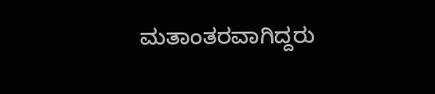ಮತಾಂತರವಾಗಿದ್ದರು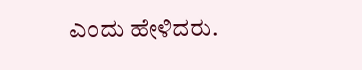ಎಂದು ಹೇಳಿದರು.